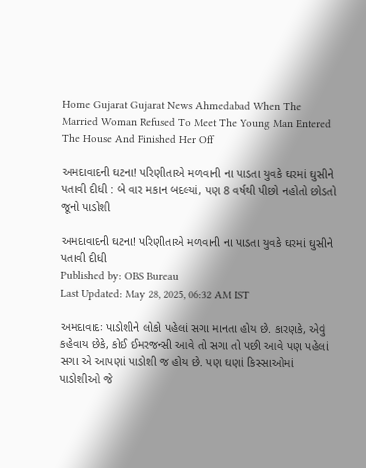Home Gujarat Gujarat News Ahmedabad When The Married Woman Refused To Meet The Young Man Entered The House And Finished Her Off

અમદાવાદની ઘટના! પરિણીતાએ મળવાની ના પાડતા યુવકે ઘરમાં ઘુસીને પતાવી દીધી : બે વાર મકાન બદલ્યાં, પણ 8 વર્ષથી પીછો નહોતો છોડતો જૂનો પાડોશી

અમદાવાદની ઘટના! પરિણીતાએ મળવાની ના પાડતા યુવકે ઘરમાં ઘુસીને પતાવી દીધી
Published by: OBS Bureau
Last Updated: May 28, 2025, 06:32 AM IST

અમદાવાદઃ પાડોશીને લોકો પહેલાં સગા માનતા હોય છે. કારણકે, એવું કહેવાય છેકે, કોઈ ઈમરજન્સી આવે તો સગા તો પછી આવે પણ પહેલાં સગા એ આપણાં પાડોશી જ હોય છે. પણ ઘણાં કિસ્સાઓમાં પાડોશીઓ જે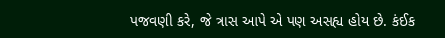પજવણી કરે, જે ત્રાસ આપે એ પણ અસહ્ય હોય છે. કંઈક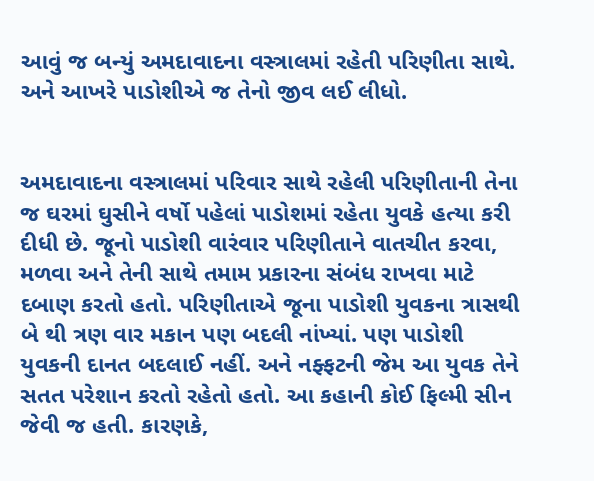આવું જ બન્યું અમદાવાદના વસ્ત્રાલમાં રહેતી પરિણીતા સાથે. અને આખરે પાડોશીએ જ તેનો જીવ લઈ લીધો.


અમદાવાદના વસ્ત્રાલમાં પરિવાર સાથે રહેલી પરિણીતાની તેના જ ઘરમાં ઘુસીને વર્ષો પહેલાં પાડોશમાં રહેતા યુવકે હત્યા કરી દીધી છે. જૂનો પાડોશી વારંવાર પરિણીતાને વાતચીત કરવા, મળવા અને તેની સાથે તમામ પ્રકારના સંબંધ રાખવા માટે દબાણ કરતો હતો. પરિણીતાએ જૂના પાડોશી યુવકના ત્રાસથી બે થી ત્રણ વાર મકાન પણ બદલી નાંખ્યાં. પણ પાડોશી યુવકની દાનત બદલાઈ નહીં. અને નફ્ફટની જેમ આ યુવક તેને સતત પરેશાન કરતો રહેતો હતો. આ કહાની કોઈ ફિલ્મી સીન જેવી જ હતી. કારણકે,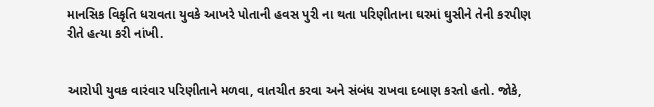માનસિક વિકૃતિ ધરાવતા યુવકે આખરે પોતાની હવસ પુરી ના થતા પરિણીતાના ઘરમાં ઘુસીને તેની કરપીણ રીતે હત્યા કરી નાંખી.


આરોપી યુવક વારંવાર પરિણીતાને મળવા, વાતચીત કરવા અને સંબંધ રાખવા દબાણ કરતો હતો. જોકે,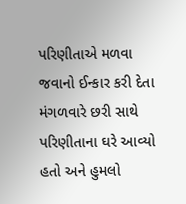પરિણીતાએ મળવા જવાનો ઈન્કાર કરી દેતા મંગળવારે છરી સાથે પરિણીતાના ઘરે આવ્યો હતો અને હુમલો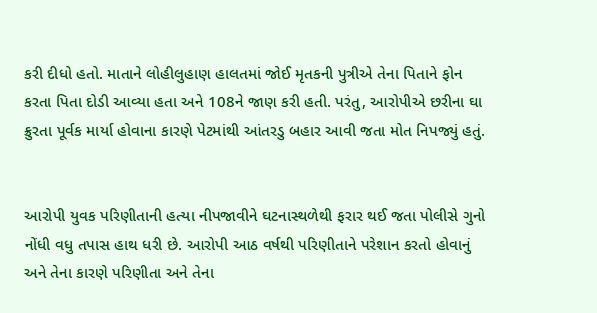કરી દીધો હતો. માતાને લોહીલુહાણ હાલતમાં જોઈ મૃતકની પુત્રીએ તેના પિતાને ફોન કરતા પિતા દોડી આવ્યા હતા અને 108ને જાણ કરી હતી. પરંતુ, આરોપીએ છરીના ઘા ક્રુરતા પૂર્વક માર્યા હોવાના કારણે પેટમાંથી આંતરડુ બહાર આવી જતા મોત નિપજ્યું હતું.


આરોપી યુવક પરિણીતાની હત્યા નીપજાવીને ઘટનાસ્થળેથી ફરાર થઈ જતા પોલીસે ગુનો નોંધી વધુ તપાસ હાથ ધરી છે. આરોપી આઠ વર્ષથી પરિણીતાને પરેશાન કરતો હોવાનું અને તેના કારણે પરિણીતા અને તેના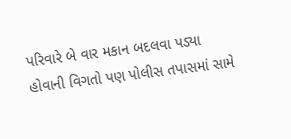પરિવારે બે વાર મકાન બદલવા પડ્યા હોવાની વિગતો પણ પોલીસ તપાસમાં સામે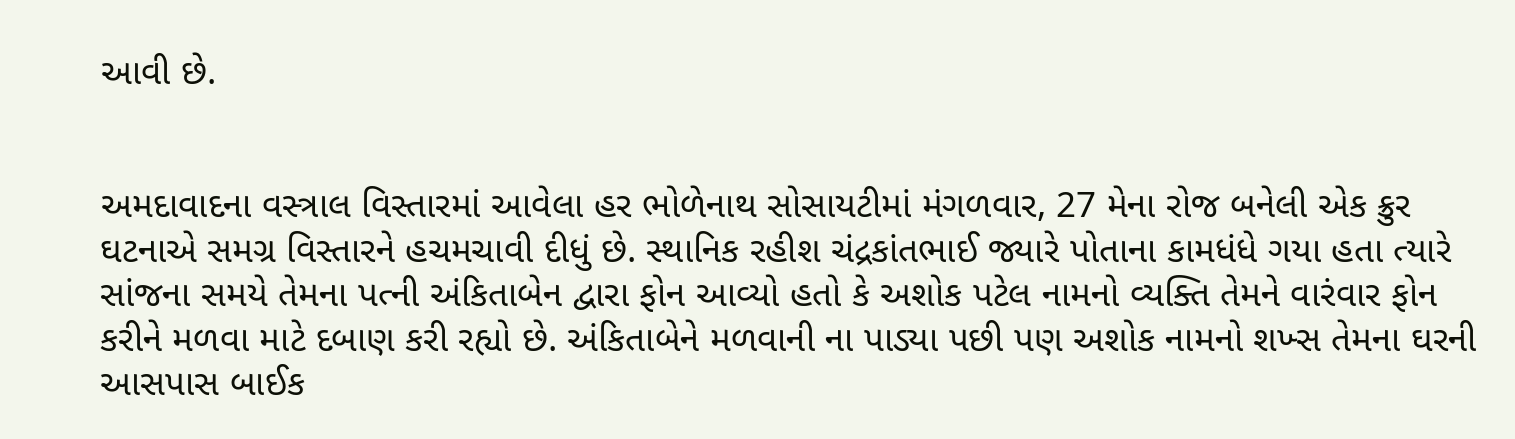આવી છે.


અમદાવાદના વસ્ત્રાલ વિસ્તારમાં આવેલા હર ભોળેનાથ સોસાયટીમાં મંગળવાર, 27 મેના રોજ બનેલી એક ક્રુર ઘટનાએ સમગ્ર વિસ્તારને હચમચાવી દીધું છે. સ્થાનિક રહીશ ચંદ્રકાંતભાઈ જ્યારે પોતાના કામધંધે ગયા હતા ત્યારે સાંજના સમયે તેમના પત્ની અંકિતાબેન દ્વારા ફોન આવ્યો હતો કે અશોક પટેલ નામનો વ્યક્તિ તેમને વારંવાર ફોન કરીને મળવા માટે દબાણ કરી રહ્યો છે. અંકિતાબેને મળવાની ના પાડ્યા પછી પણ અશોક નામનો શખ્સ તેમના ઘરની આસપાસ બાઈક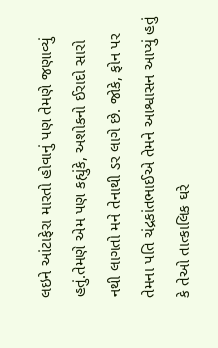લઇને આંટાફેરા મારતો હોવાનું પણ તેમણે જણાવ્યું હતું.તેમણે એમ પણ કહ્યુંકે, અશોકનો ઈરાદો સારો નથી લાગતો મને તેનાથી ડર લાગે છે. જોકે, ફોન પર તેમના પતિ ચંદ્રકાંતભાઈએ તેમને આશ્વાસન આપ્યું હતું કે તેઓ તાત્કાલિક ઘરે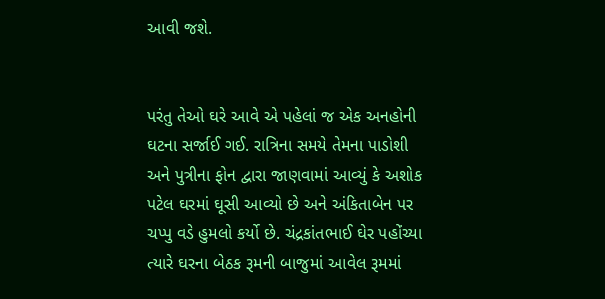આવી જશે.


પરંતુ તેઓ ઘરે આવે એ પહેલાં જ એક અનહોની ઘટના સર્જાઈ ગઈ. રાત્રિના સમયે તેમના પાડોશી અને પુત્રીના ફોન દ્વારા જાણવામાં આવ્યું કે અશોક પટેલ ઘરમાં ઘૂસી આવ્યો છે અને અંકિતાબેન પર ચપ્પુ વડે હુમલો કર્યો છે. ચંદ્રકાંતભાઈ ઘેર પહોંચ્યા ત્યારે ઘરના બેઠક રૂમની બાજુમાં આવેલ રૂમમાં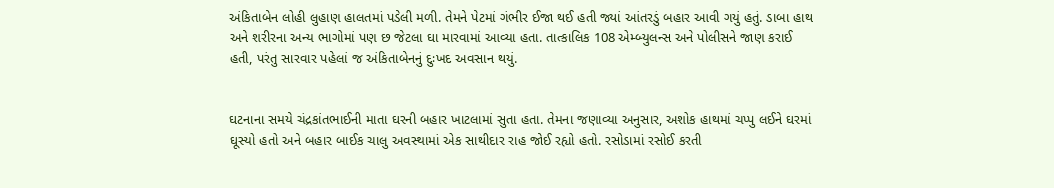અંકિતાબેન લોહી લુહાણ હાલતમાં પડેલી મળી. તેમને પેટમાં ગંભીર ઈજા થઈ હતી જ્યાં આંતરડું બહાર આવી ગયું હતું. ડાબા હાથ અને શરીરના અન્ય ભાગોમાં પણ છ જેટલા ઘા મારવામાં આવ્યા હતા. તાત્કાલિક 108 એમ્બ્યુલન્સ અને પોલીસને જાણ કરાઈ હતી, પરંતુ સારવાર પહેલાં જ અંકિતાબેનનું દુઃખદ અવસાન થયું.


ઘટનાના સમયે ચંદ્રકાંતભાઈની માતા ઘરની બહાર ખાટલામાં સુતા હતા. તેમના જણાવ્યા અનુસાર, અશોક હાથમાં ચપ્પુ લઈને ઘરમાં ઘૂસ્યો હતો અને બહાર બાઈક ચાલુ અવસ્થામાં એક સાથીદાર રાહ જોઈ રહ્યો હતો. રસોડામાં રસોઈ કરતી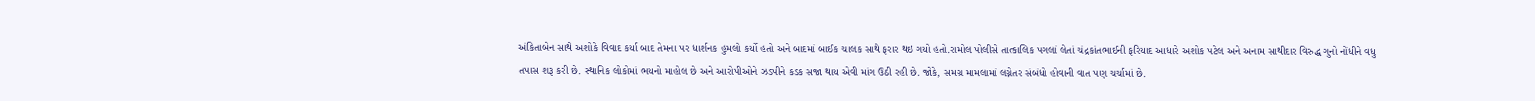અંકિતાબેન સાથે અશોકે વિવાદ કર્યા બાદ તેમના પર ધાર્શનક હુમલો કર્યો હતો અને બાદમાં બાઈક ચાલક સાથે ફરાર થઇ ગયો હતો.રામોલ પોલીસે તાત્કાલિક પગલાં લેતાં ચંદ્રકાંતભાઈની ફરિયાદ આધારે અશોક પટેલ અને અનામ સાથીદાર વિરુદ્ધ ગુનો નોંધીને વધુ તપાસ શરૂ કરી છે. સ્થાનિક લોકોમાં ભયનો માહોલ છે અને આરોપીઓને ઝડપીને કડક સજા થાય એવી માંગ ઉઠી રહી છે. જોકે, સમગ્ર મામલામાં લગ્નેતર સંબંધો હોવાની વાત પણ ચર્ચામાં છે.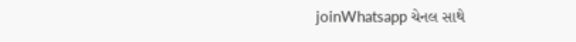joinWhatsapp ચેનલ સાથે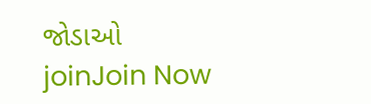જોડાઓ
joinJoin Now